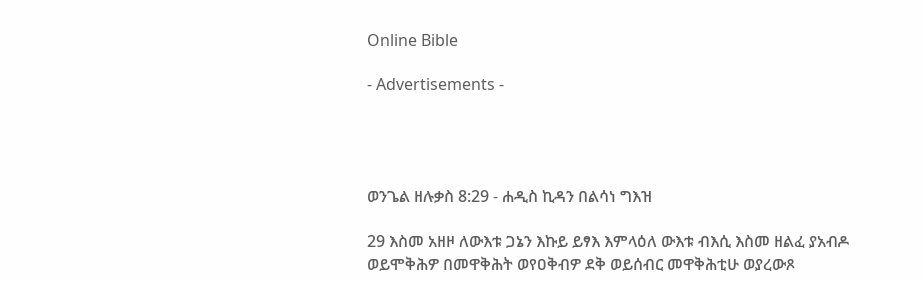Online Bible

- Advertisements -




ወንጌል ዘሉቃስ 8:29 - ሐዲስ ኪዳን በልሳነ ግእዝ

29 እስመ አዘዞ ለውእቱ ጋኔን እኩይ ይፃእ እምላዕለ ውእቱ ብእሲ እስመ ዘልፈ ያአብዶ ወይሞቅሕዎ በመዋቅሕት ወየዐቅብዎ ደቅ ወይሰብር መዋቅሕቲሁ ወያረውጾ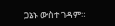ጋኔኑ ውስተ ገዳም።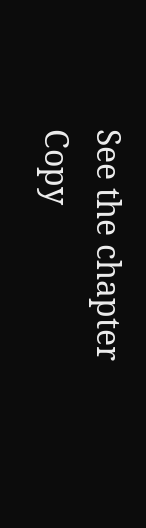See the chapter Copy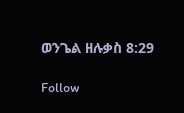ወንጌል ዘሉቃስ 8:29

Follow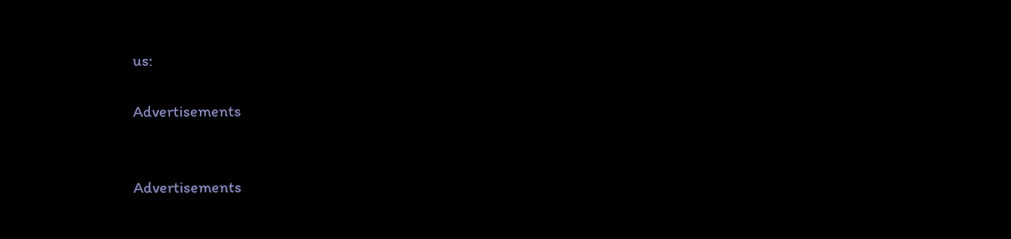us:

Advertisements


Advertisements